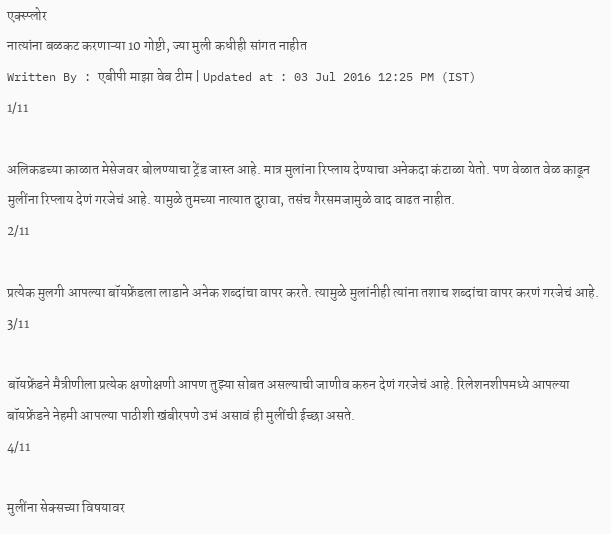एक्स्प्लोर
नात्यांना बळकट करणाऱ्या 10 गोष्टी, ज्या मुली कधीही सांगत नाहीत
Written By : एबीपी माझा वेब टीम | Updated at : 03 Jul 2016 12:25 PM (IST)
1/11

अलिकडच्या काळात मेसेजवर बोलण्याचा ट्रेंड जास्त आहे. मात्र मुलांना रिप्लाय देण्याचा अनेकदा कंटाळा येतो. पण वेळात वेळ काढून मुलींना रिप्लाय देणं गरजेचं आहे. यामुळे तुमच्या नात्यात दुरावा, तसंच गैरसमजामुळे वाद वाढत नाहीत.
2/11

प्रत्येक मुलगी आपल्या बॉयफ्रेंडला लाडाने अनेक शब्दांचा वापर करते. त्यामुळे मुलांनीही त्यांना तशाच शब्दांचा वापर करणं गरजेचं आहे.
3/11

बॉयफ्रेंडने मैत्रीणीला प्रत्येक क्षणोक्षणी आपण तुझ्या सोबत असल्याची जाणीव करुन देणं गरजेचं आहे. रिलेशनशीपमध्ये आपल्या बॉयफ्रेंडने नेहमी आपल्या पाठीशी खंबीरपणे उभं असावं ही मुलींची ईच्छा असते.
4/11

मुलींना सेक्सच्या विषयावर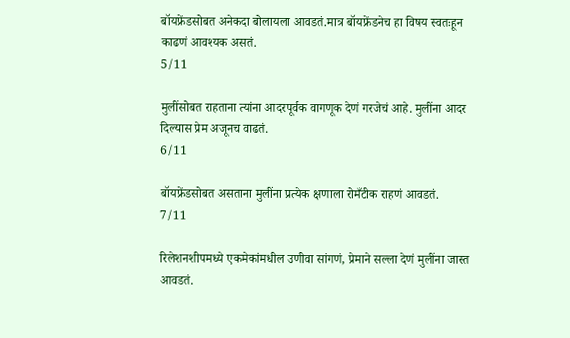बॉयफ्रेंडसोबत अनेकदा बोलायला आवडतं.मात्र बॉयफ्रेंडनेच हा विषय स्वतःहून काढणं आवश्यक असतं.
5/11

मुलींसोबत राहताना त्यांना आदरपूर्वक वागणूक देणं गरजेचं आहे. मुलींना आदर दिल्यास प्रेम अजूनच वाढतं.
6/11

बॉयफ्रेंडसोबत असताना मुलींना प्रत्येक क्षणाला रोमँटीक राहणं आवडतं.
7/11

रिलेशनशीपमध्ये एकमेकांमधील उणीवा सांगणं, प्रेमाने सल्ला देणं मुलींना जास्त आवडतं.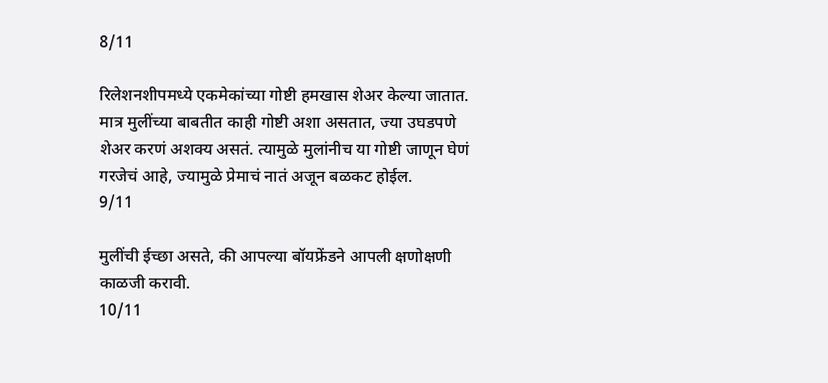8/11

रिलेशनशीपमध्ये एकमेकांच्या गोष्टी हमखास शेअर केल्या जातात. मात्र मुलींच्या बाबतीत काही गोष्टी अशा असतात, ज्या उघडपणे शेअर करणं अशक्य असतं. त्यामुळे मुलांनीच या गोष्टी जाणून घेणं गरजेचं आहे, ज्यामुळे प्रेमाचं नातं अजून बळकट होईल.
9/11

मुलींची ईच्छा असते, की आपल्या बॉयफ्रेंडने आपली क्षणोक्षणी काळजी करावी.
10/11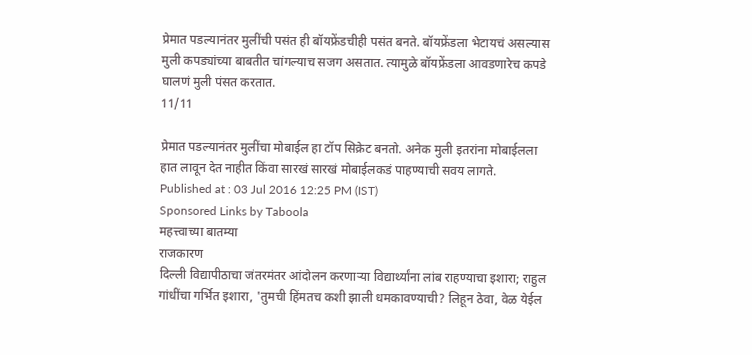प्रेमात पडल्यानंतर मुलींची पसंत ही बॉयफ्रेंडचीही पसंत बनते. बॉयफ्रेंडला भेटायचं असल्यास मुली कपड्यांच्या बाबतीत चांगल्याच सजग असतात. त्यामुळे बॉयफ्रेंडला आवडणारेच कपडे घालणं मुली पंसत करतात.
11/11

प्रेमात पडल्यानंतर मुलींचा मोबाईल हा टॉप सिक्रेट बनतो. अनेक मुली इतरांना मोबाईलला हात लावून देत नाहीत किंवा सारखं सारखं मोबाईलकडं पाहण्याची सवय लागते.
Published at : 03 Jul 2016 12:25 PM (IST)
Sponsored Links by Taboola
महत्त्वाच्या बातम्या
राजकारण
दिल्ली विद्यापीठाचा जंतरमंतर आंदोलन करणाऱ्या विद्यार्थ्यांना लांब राहण्याचा इशारा; राहुल गांधींचा गर्भित इशारा, 'तुमची हिंमतच कशी झाली धमकावण्याची? लिहून ठेवा, वेळ येईल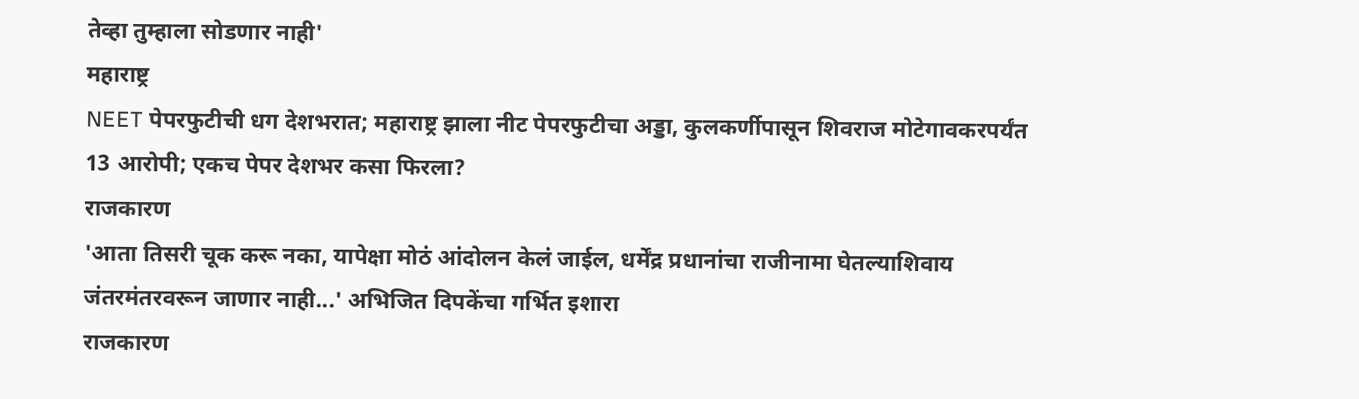तेव्हा तुम्हाला सोडणार नाही'
महाराष्ट्र
NEET पेपरफुटीची धग देशभरात; महाराष्ट्र झाला नीट पेपरफुटीचा अड्डा, कुलकर्णीपासून शिवराज मोटेगावकरपर्यंत 13 आरोपी; एकच पेपर देशभर कसा फिरला?
राजकारण
'आता तिसरी चूक करू नका, यापेक्षा मोठं आंदोलन केलं जाईल, धर्मेंद्र प्रधानांचा राजीनामा घेतल्याशिवाय जंतरमंतरवरून जाणार नाही...' अभिजित दिपकेंचा गर्भित इशारा
राजकारण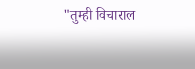"तुम्ही विचाराल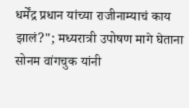धर्मेंद्र प्रधान यांच्या राजीनाम्याचं काय झालं?"; मध्यरात्री उपोषण मागे घेताना सोनम वांगचुक यांनी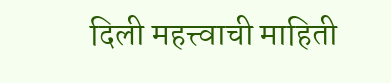दिली महत्त्वाची माहिती